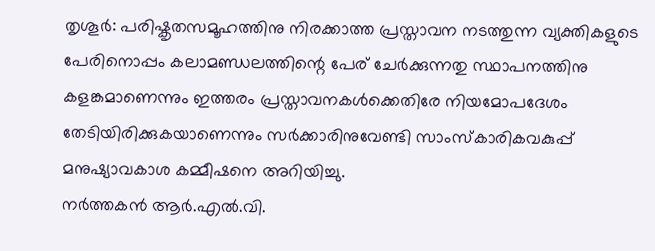തൃശൂർ: പരിഷ്കൃതസമൂഹത്തിനു നിരക്കാത്ത പ്രസ്താവന നടത്തുന്ന വ്യക്തികളുടെ പേരിനൊപ്പം കലാമണ്ഡലത്തിന്റെ പേര് ചേർക്കുന്നതു സ്ഥാപനത്തിനു കളങ്കമാണെന്നും ഇത്തരം പ്രസ്താവനകൾക്കെതിരേ നിയമോപദേശം തേടിയിരിക്കുകയാണെന്നും സർക്കാരിനുവേണ്ടി സാംസ്കാരികവകുപ്പ് മനുഷ്യാവകാശ കമ്മീഷനെ അറിയിച്ചു.
നർത്തകൻ ആർ.എൽ.വി.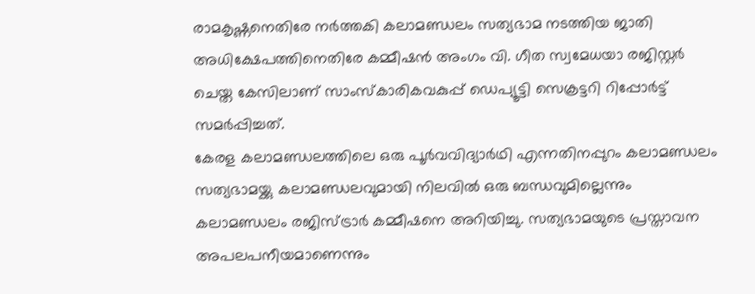രാമകൃഷ്ണനെതിരേ നർത്തകി കലാമണ്ഡലം സത്യഭാമ നടത്തിയ ജാതി അധിക്ഷേപത്തിനെതിരേ കമ്മീഷൻ അംഗം വി. ഗീത സ്വമേധയാ രജിസ്റ്റർ ചെയ്ത കേസിലാണ് സാംസ്കാരികവകുപ്പ് ഡെപ്യൂട്ടി സെക്രട്ടറി റിപ്പോർട്ട് സമർപ്പിച്ചത്.
കേരള കലാമണ്ഡലത്തിലെ ഒരു പൂർവവിദ്യാർഥി എന്നതിനപ്പുറം കലാമണ്ഡലം സത്യഭാമയ്ക്കു കലാമണ്ഡലവുമായി നിലവിൽ ഒരു ബന്ധവുമില്ലെന്നും കലാമണ്ഡലം രജിസ്ട്രാർ കമ്മീഷനെ അറിയിച്ചു. സത്യഭാമയുടെ പ്രസ്താവന അപലപനീയമാണെന്നും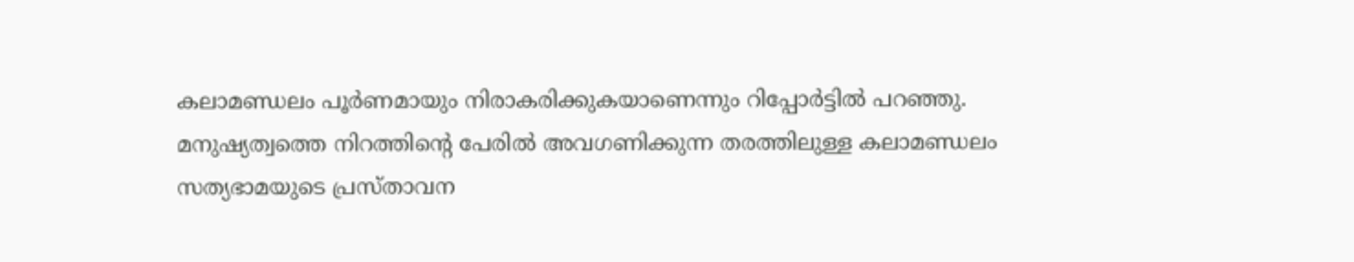കലാമണ്ഡലം പൂർണമായും നിരാകരിക്കുകയാണെന്നും റിപ്പോർട്ടിൽ പറഞ്ഞു.
മനുഷ്യത്വത്തെ നിറത്തിന്റെ പേരിൽ അവഗണിക്കുന്ന തരത്തിലുള്ള കലാമണ്ഡലം സത്യഭാമയുടെ പ്രസ്താവന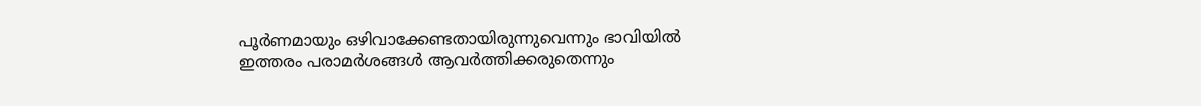പൂർണമായും ഒഴിവാക്കേണ്ടതായിരുന്നുവെന്നും ഭാവിയിൽ ഇത്തരം പരാമർശങ്ങൾ ആവർത്തിക്കരുതെന്നും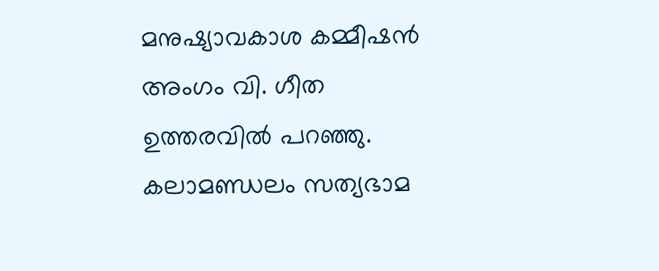മനുഷ്യാവകാശ കമ്മീഷൻ അംഗം വി. ഗീത ഉത്തരവിൽ പറഞ്ഞു. കലാമണ്ഡലം സത്യഭാമ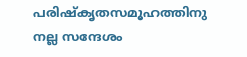പരിഷ്കൃതസമൂഹത്തിനു നല്ല സന്ദേശം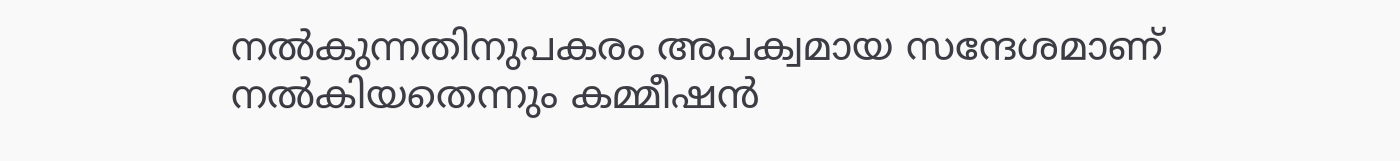നൽകുന്നതിനുപകരം അപക്വമായ സന്ദേശമാണ് നൽകിയതെന്നും കമ്മീഷൻ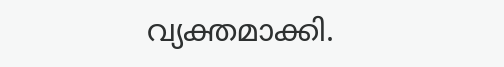വ്യക്തമാക്കി.